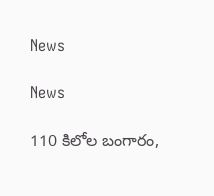News

News

110 కిలోల బంగారం,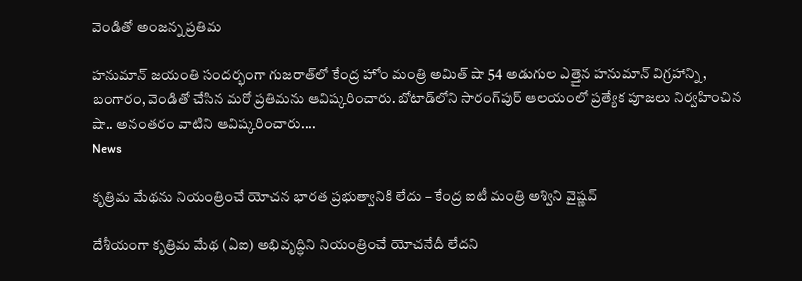వెండితో అంజన్న ప్రతిమ

హనుమాన్‌ జయంతి సందర్భంగా గుజరాత్‌లో కేంద్ర హోం మంత్రి అమిత్‌ షా 54 అడుగుల ఎత్తైన హనుమాన్‌ విగ్రహాన్ని, బంగారం, వెండితో చేసిన మరో ప్రతిమను ఆవిష్కరించారు. బోటాడ్‌లోని సారంగ్‌పుర్‌ ఆలయంలో ప్రత్యేక పూజలు నిర్వహించిన షా.. అనంతరం వాటిని ఆవిష్కరించారు....
News

కృత్రిమ మేథను నియంత్రించే యోచన భారత ప్రభుత్వానికి లేదు – కేంద్ర ఐటీ మంత్రి అశ్విని వైష్ణవ్

దేశీయంగా కృత్రిమ మేథ (ఏఐ) అభివృద్ధిని నియంత్రించే యోచనేదీ లేదని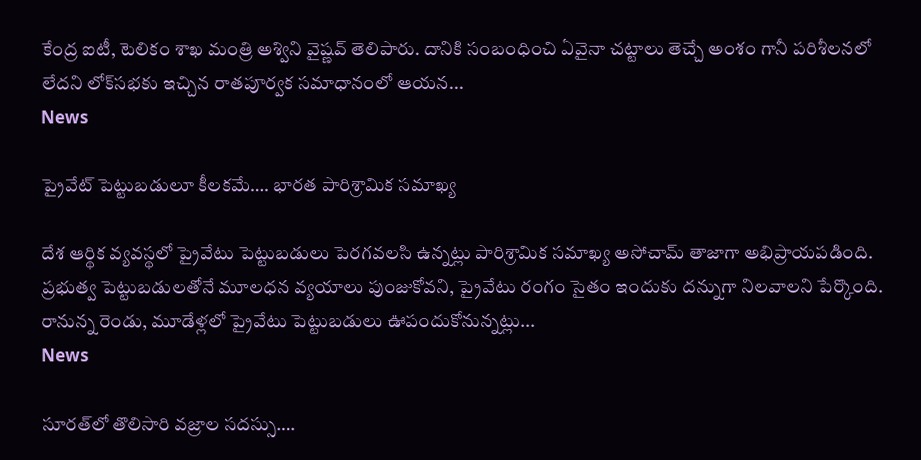కేంద్ర ఐటీ, టెలికం శాఖ మంత్రి అశ్విని వైష్ణవ్‌ తెలిపారు. దానికి సంబంధించి ఏవైనా చట్టాలు తెచ్చే అంశం గానీ పరిశీలనలో లేదని లోక్‌సభకు ఇచ్చిన రాతపూర్వక సమాధానంలో ఆయన...
News

ప్రైవేట్‌ పెట్టుబడులూ కీలకమే…. భారత పారిశ్రామిక సమాఖ్య

దేశ ఆర్థిక వ్యవస్థలో ప్రైవేటు పెట్టుబడులు పెరగవలసి ఉన్నట్లు పారిశ్రామిక సమాఖ్య అసోచామ్‌ తాజాగా అభిప్రాయపడింది. ప్రభుత్వ పెట్టుబడులతోనే మూలధన వ్యయాలు పుంజుకోవని, ప్రైవేటు రంగం సైతం ఇందుకు దన్నుగా నిలవాలని పేర్కొంది. రానున్న రెండు, మూడేళ్లలో ప్రైవేటు పెట్టుబడులు ఊపందుకోనున్నట్లు...
News

సూరత్‌లో తొలిసారి వజ్రాల సదస్సు….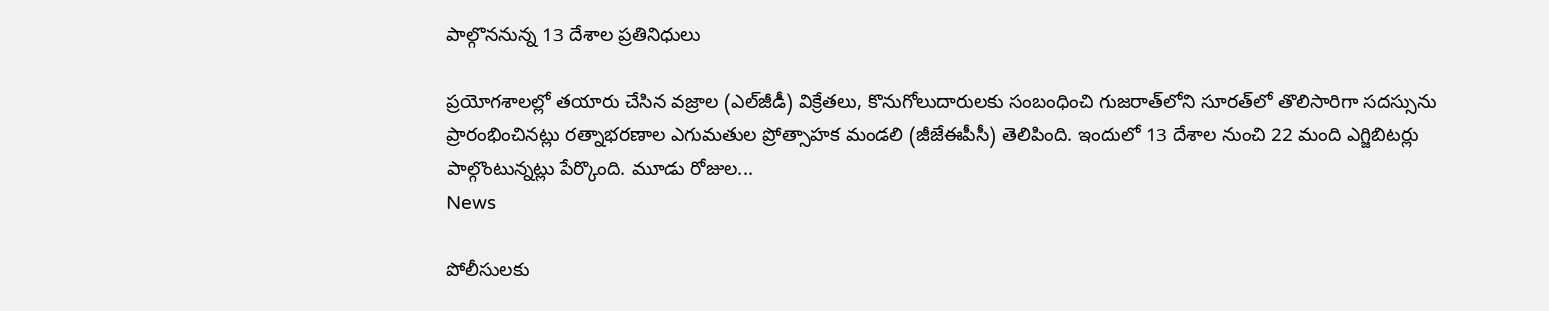పాల్గొననున్న 13 దేశాల ప్రతినిధులు

ప్రయోగశాలల్లో తయారు చేసిన వజ్రాల (ఎల్‌జీడీ) విక్రేతలు, కొనుగోలుదారులకు సంబంధించి గుజరాత్‌లోని సూరత్‌లో తొలిసారిగా సదస్సును ప్రారంభించినట్లు రత్నాభరణాల ఎగుమతుల ప్రోత్సాహక మండలి (జీజేఈపీసీ) తెలిపింది. ఇందులో 13 దేశాల నుంచి 22 మంది ఎగ్జిబిటర్లు పాల్గొంటున్నట్లు పేర్కొంది. మూడు రోజుల...
News

పోలీసులకు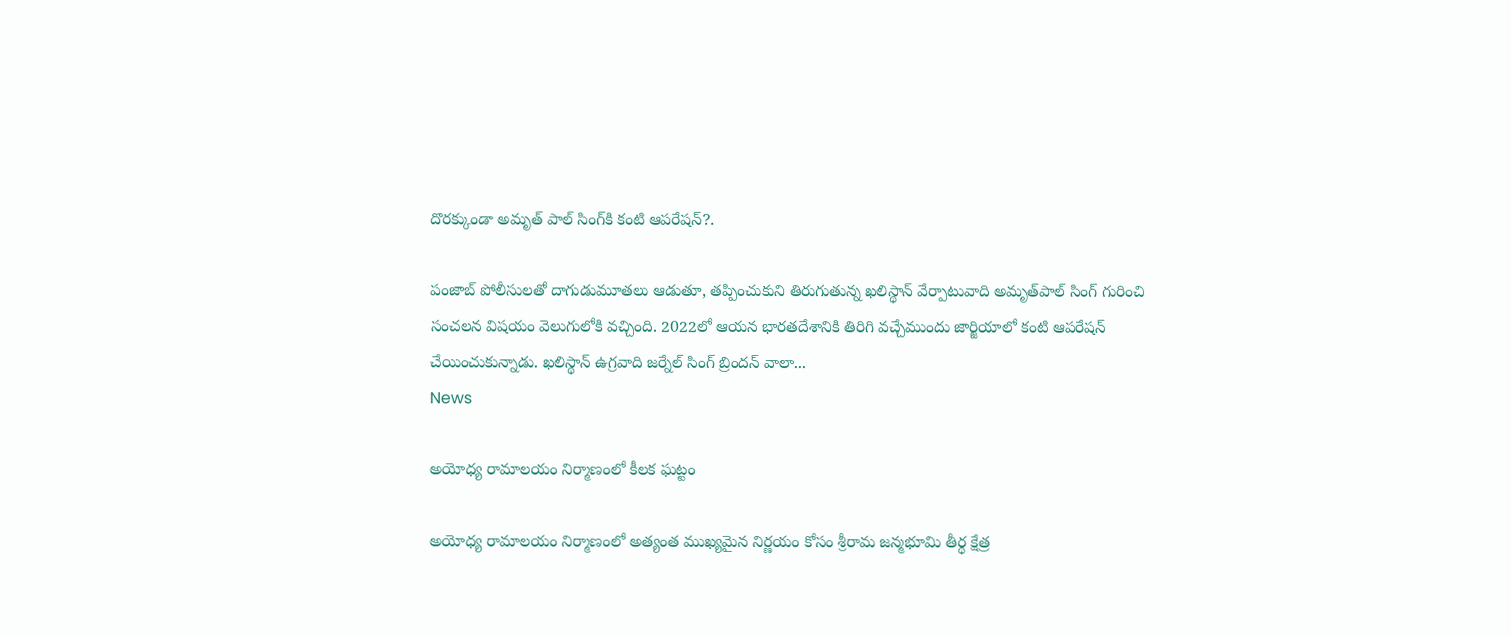దొరక్కుండా అమృత్ ‌పాల్ సింగ్‌‌కి కంటి ఆపరేషన్?.

పంజాబ్ పోలీసులతో దాగుడుమూతలు ఆడుతూ, తప్పించుకుని తిరుగుతున్న ఖలిస్థాన్ వేర్పాటువాది అమృత్‌పాల్ సింగ్ గురించి సంచలన విషయం వెలుగులోకి వచ్చింది. 2022లో ఆయన భారతదేశానికి తిరిగి వచ్చేముందు జార్జియాలో కంటి ఆపరేషన్ చేయించుకున్నాడు. ఖలిస్థాన్ ఉగ్రవాది జర్నేల్ సింగ్ బ్రిందన్ వాలా...
News

అయోధ్య రామాలయం నిర్మాణంలో కీలక ఘట్టం

అయోధ్య రామాలయం నిర్మాణంలో అత్యంత ముఖ్యమైన నిర్ణయం కోసం శ్రీరామ జన్మభూమి తీర్థ క్షేత్ర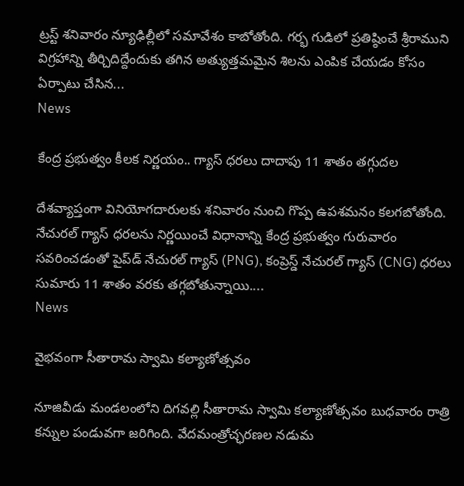ట్రస్ట్ శనివారం న్యూఢిల్లీలో సమావేశం కాబోతోంది. గర్భ గుడిలో ప్రతిష్ఠించే శ్రీరాముని విగ్రహాన్ని తీర్చిదిద్దేందుకు తగిన అత్యుత్తమమైన శిలను ఎంపిక చేయడం కోసం ఏర్పాటు చేసిన...
News

కేంద్ర ప్రభుత్వం కీలక నిర్ణయం.. గ్యాస్ ధరలు దాదాపు 11 శాతం తగ్గుదల

దేశవ్యాప్తంగా వినియోగదారులకు శనివారం నుంచి గొప్ప ఉపశమనం కలగబోతోంది. నేచురల్ గ్యాస్ ధరలను నిర్ణయించే విధానాన్ని కేంద్ర ప్రభుత్వం గురువారం సవరించడంతో పైప్‌డ్ నేచురల్ గ్యాస్ (PNG), కంప్రెస్డ్ నేచురల్ గ్యాస్ (CNG) ధరలు సుమారు 11 శాతం వరకు తగ్గబోతున్నాయి....
News

వైభవంగా సీతారామ స్వామి కల్యాణోత్సవం

నూజివీడు మండలంలోని దిగవల్లి సీతారామ స్వామి కల్యాణోత్సవం బుధవారం రాత్రి కన్నుల పండువగా జరిగింది. వేదమంత్రోచ్ఛరణల నడుమ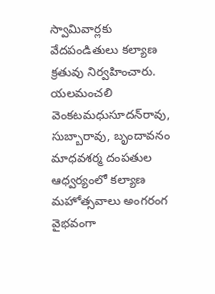స్వామివార్లకు వేదపండితులు కల్యాణ క్రతువు నిర్వహించారు. యలమంచలి వెంకటమధుసూదన్‌రావు, సుబ్బారావు, బృందావనం మాధవశర్మ దంపతుల ఆధ్వర్యంలో కల్యాణ మహోత్సవాలు అంగరంగ వైభవంగా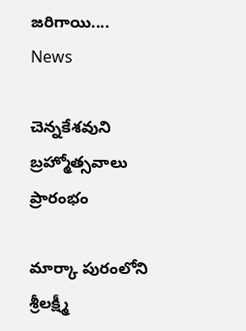జరిగాయి....
News

చెన్నకేశవుని బ్రహ్మోత్సవాలు ప్రారంభం

మార్కా పురంలోని శ్రీలక్ష్మీ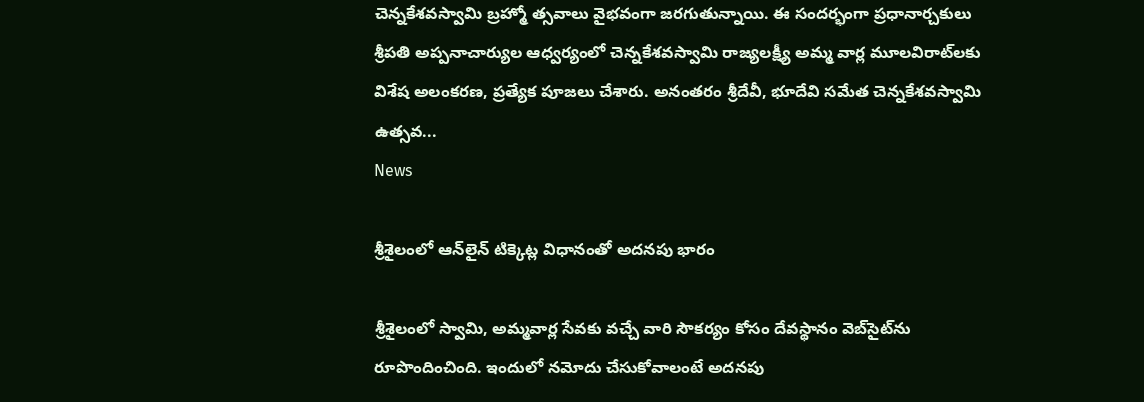చెన్నకేశవస్వామి బ్రహ్మో త్సవాలు వైభవంగా జరగుతున్నాయి. ఈ సందర్భంగా ప్రధానార్చకులు శ్రీపతి అప్పనాచార్యుల ఆధ్వర్యంలో చెన్నకేశవస్వామి రాజ్యలక్ష్యీ అమ్మ వార్ల మూలవిరాట్‌లకు విశేష అలంకరణ, ప్రత్యేక పూజలు చేశారు. అనంతరం శ్రీదేవీ, భూదేవి సమేత చెన్నకేశవస్వామి ఉత్సవ...
News

శ్రీశైలంలో ఆన్‌లైన్‌ టిక్కెట్ల విధానంతో అదనపు భారం

శ్రీశైలంలో స్వామి, అమ్మవార్ల సేవకు వచ్చే వారి సౌకర్యం కోసం దేవస్థానం వెబ్‌సైట్‌ను రూపొందించింది. ఇందులో నమోదు చేసుకోవాలంటే అదనపు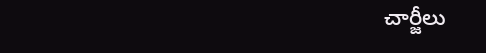చార్జీలు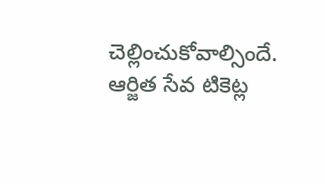చెల్లించుకోవాల్సిందే. ఆర్జిత సేవ టికెట్ల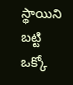స్థాయిని బట్టి ఒక్కో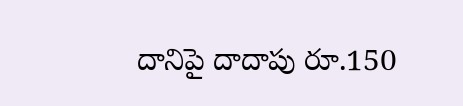దానిపై దాదాపు రూ.150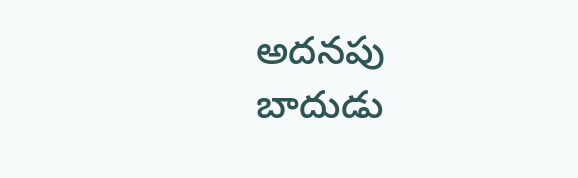అదనపు బాదుడు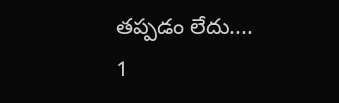తప్పడం లేదు....
1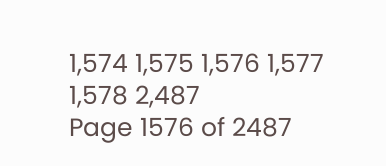1,574 1,575 1,576 1,577 1,578 2,487
Page 1576 of 2487